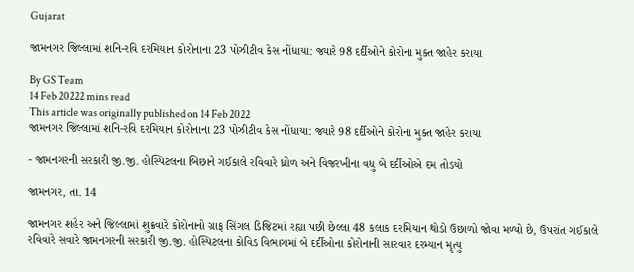Gujarat

જામનગર જિલ્લામાં શનિ-રવિ દરમિયાન કોરોનાના 23 પોઝીટીવ કેસ નોંધાયા: જ્યારે 98 દર્દીઓને કોરોના મુક્ત જાહેર કરાયા

By GS Team
14 Feb 20222 mins read
This article was originally published on 14 Feb 2022
જામનગર જિલ્લામાં શનિ-રવિ દરમિયાન કોરોનાના 23 પોઝીટીવ કેસ નોંધાયા: જ્યારે 98 દર્દીઓને કોરોના મુક્ત જાહેર કરાયા

- જામનગરની સરકારી જી.જી. હોસ્પિટલના બિછાને ગઈકાલે રવિવારે ધ્રોળ અને વિજરખીના વધુ બે દર્દીઓએ દમ તોડયો

જામનગર, તા. 14

જામનગર શહેર અને જિલ્લામાં શુક્રવારે કોરોનાનો ગ્રાફ સિંગલ ડિજિટમાં રહ્યા પછી છેલ્લા 48 કલાક દરમિયાન થોડો ઉછાળો જોવા મળ્યો છે, ઉપરાંત ગઈકાલે રવિવારે સવારે જામનગરની સરકારી જી.જી. હોસ્પિટલના કોવિડ વિભાગમાં બે દર્દીઓના કોરોનાની સારવાર દરમ્યાન મૃત્યુ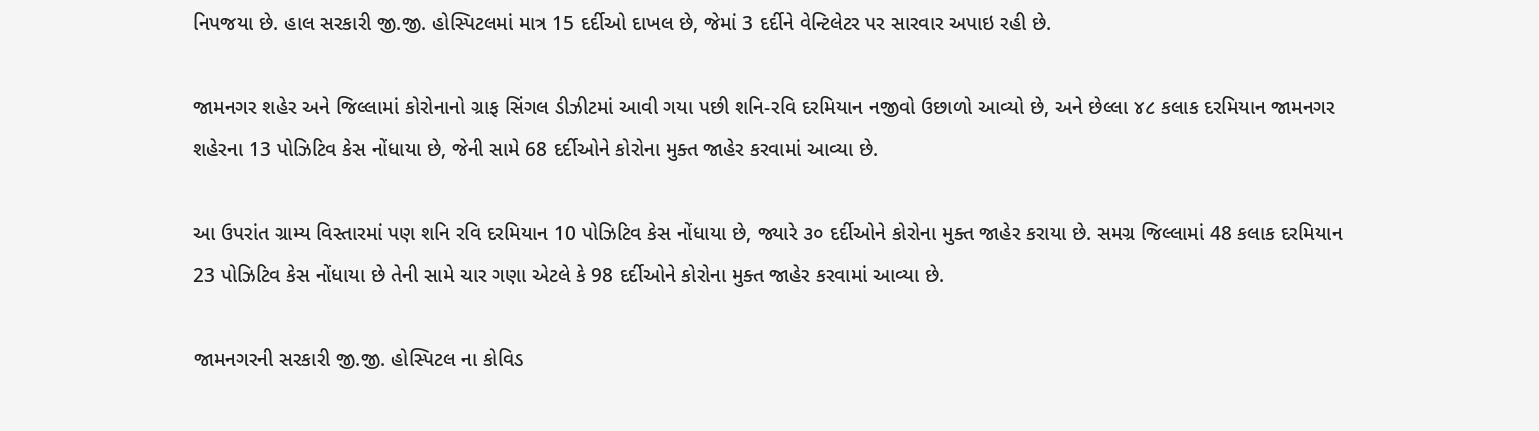નિપજયા છે. હાલ સરકારી જી.જી. હોસ્પિટલમાં માત્ર 15 દર્દીઓ દાખલ છે, જેમાં 3 દર્દીને વેન્ટિલેટર પર સારવાર અપાઇ રહી છે.

જામનગર શહેર અને જિલ્લામાં કોરોનાનો ગ્રાફ સિંગલ ડીઝીટમાં આવી ગયા પછી શનિ-રવિ દરમિયાન નજીવો ઉછાળો આવ્યો છે, અને છેલ્લા ૪૮ કલાક દરમિયાન જામનગર શહેરના 13 પોઝિટિવ કેસ નોંધાયા છે, જેની સામે 68 દર્દીઓને કોરોના મુક્ત જાહેર કરવામાં આવ્યા છે.

આ ઉપરાંત ગ્રામ્ય વિસ્તારમાં પણ શનિ રવિ દરમિયાન 10 પોઝિટિવ કેસ નોંધાયા છે, જ્યારે ૩૦ દર્દીઓને કોરોના મુક્ત જાહેર કરાયા છે. સમગ્ર જિલ્લામાં 48 કલાક દરમિયાન 23 પોઝિટિવ કેસ નોંધાયા છે તેની સામે ચાર ગણા એટલે કે 98 દર્દીઓને કોરોના મુક્ત જાહેર કરવામાં આવ્યા છે.

જામનગરની સરકારી જી.જી. હોસ્પિટલ ના કોવિડ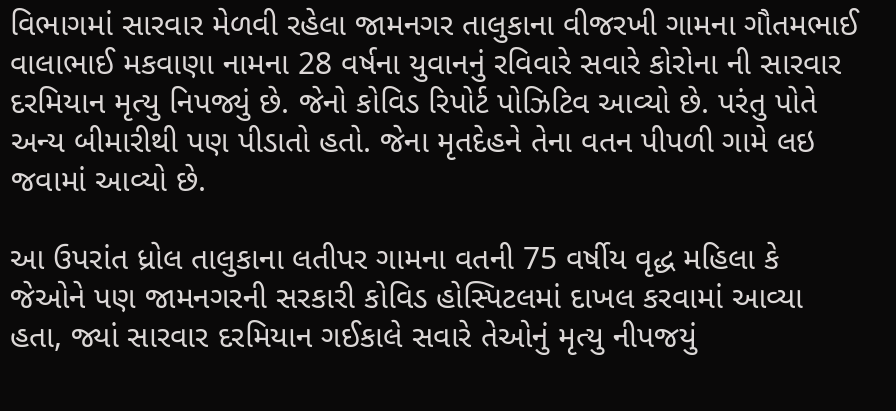વિભાગમાં સારવાર મેળવી રહેલા જામનગર તાલુકાના વીજરખી ગામના ગૌતમભાઈ વાલાભાઈ મકવાણા નામના 28 વર્ષના યુવાનનું રવિવારે સવારે કોરોના ની સારવાર દરમિયાન મૃત્યુ નિપજ્યું છે. જેનો કોવિડ રિપોર્ટ પોઝિટિવ આવ્યો છે. પરંતુ પોતે અન્ય બીમારીથી પણ પીડાતો હતો. જેના મૃતદેહને તેના વતન પીપળી ગામે લઇ જવામાં આવ્યો છે.

આ ઉપરાંત ધ્રોલ તાલુકાના લતીપર ગામના વતની 75 વર્ષીય વૃદ્ધ મહિલા કે જેઓને પણ જામનગરની સરકારી કોવિડ હોસ્પિટલમાં દાખલ કરવામાં આવ્યા હતા, જ્યાં સારવાર દરમિયાન ગઈકાલે સવારે તેઓનું મૃત્યુ નીપજયું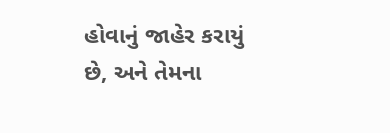હોવાનું જાહેર કરાયું છે, અને તેમના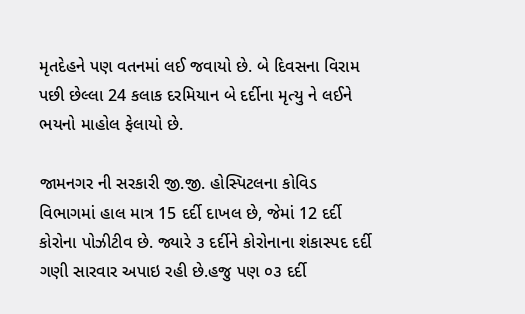મૃતદેહને પણ વતનમાં લઈ જવાયો છે. બે દિવસના વિરામ પછી છેલ્લા 24 કલાક દરમિયાન બે દર્દીના મૃત્યુ ને લઈને ભયનો માહોલ ફેલાયો છે.

જામનગર ની સરકારી જી.જી. હોસ્પિટલના કોવિડ વિભાગમાં હાલ માત્ર 15 દર્દી દાખલ છે, જેમાં 12 દર્દી કોરોના પોઝીટીવ છે. જ્યારે ૩ દર્દીને કોરોનાના શંકાસ્પદ દર્દી ગણી સારવાર અપાઇ રહી છે.હજુ પણ ૦૩ દર્દી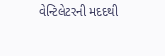વેન્ટિલેટરની મદદથી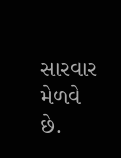સારવાર મેળવે છે.